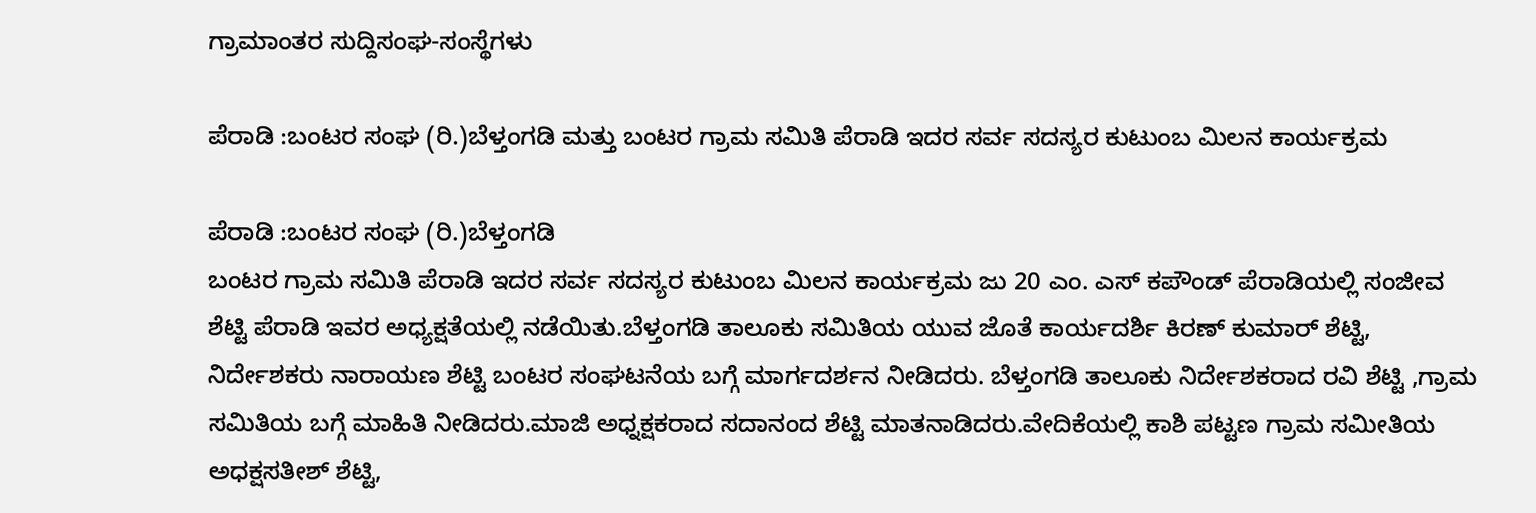ಗ್ರಾಮಾಂತರ ಸುದ್ದಿಸಂಘ-ಸಂಸ್ಥೆಗಳು

ಪೆರಾಡಿ :ಬಂಟರ ಸಂಘ (ರಿ.)ಬೆಳ್ತಂಗಡಿ ಮತ್ತು ಬಂಟರ ಗ್ರಾಮ ಸಮಿತಿ ಪೆರಾಡಿ ಇದರ ಸರ್ವ ಸದಸ್ಯರ ಕುಟುಂಬ ಮಿಲನ ಕಾರ್ಯಕ್ರಮ

ಪೆರಾಡಿ :ಬಂಟರ ಸಂಘ (ರಿ.)ಬೆಳ್ತಂಗಡಿ
ಬಂಟರ ಗ್ರಾಮ ಸಮಿತಿ ಪೆರಾಡಿ ಇದರ ಸರ್ವ ಸದಸ್ಯರ ಕುಟುಂಬ ಮಿಲನ ಕಾರ್ಯಕ್ರಮ ಜು 20 ಎಂ. ಎಸ್ ಕಪೌಂಡ್ ಪೆರಾಡಿಯಲ್ಲಿ ಸಂಜೀವ ಶೆಟ್ಟಿ ಪೆರಾಡಿ ಇವರ ಅಧ್ಯಕ್ಷತೆಯಲ್ಲಿ ನಡೆಯಿತು.ಬೆಳ್ತಂಗಡಿ ತಾಲೂಕು ಸಮಿತಿಯ ಯುವ ಜೊತೆ ಕಾರ್ಯದರ್ಶಿ ಕಿರಣ್ ಕುಮಾರ್ ಶೆಟ್ಟಿ, ನಿರ್ದೇಶಕರು ನಾರಾಯಣ ಶೆಟ್ಟಿ ಬಂಟರ ಸಂಘಟನೆಯ ಬಗ್ಗೆ ಮಾರ್ಗದರ್ಶನ ನೀಡಿದರು. ಬೆಳ್ತಂಗಡಿ ತಾಲೂಕು ನಿರ್ದೇಶಕರಾದ ರವಿ ಶೆಟ್ಟಿ ,ಗ್ರಾಮ ಸಮಿತಿಯ ಬಗ್ಗೆ ಮಾಹಿತಿ ನೀಡಿದರು.ಮಾಜಿ ಅಧ್ನಕ್ಷಕರಾದ ಸದಾನಂದ ಶೆಟ್ಟಿ ಮಾತನಾಡಿದರು.ವೇದಿಕೆಯಲ್ಲಿ ಕಾಶಿ ಪಟ್ಟಣ ಗ್ರಾಮ ಸಮೀತಿಯ ಅಧಕ್ಷಸತೀಶ್ ಶೆಟ್ಟಿ,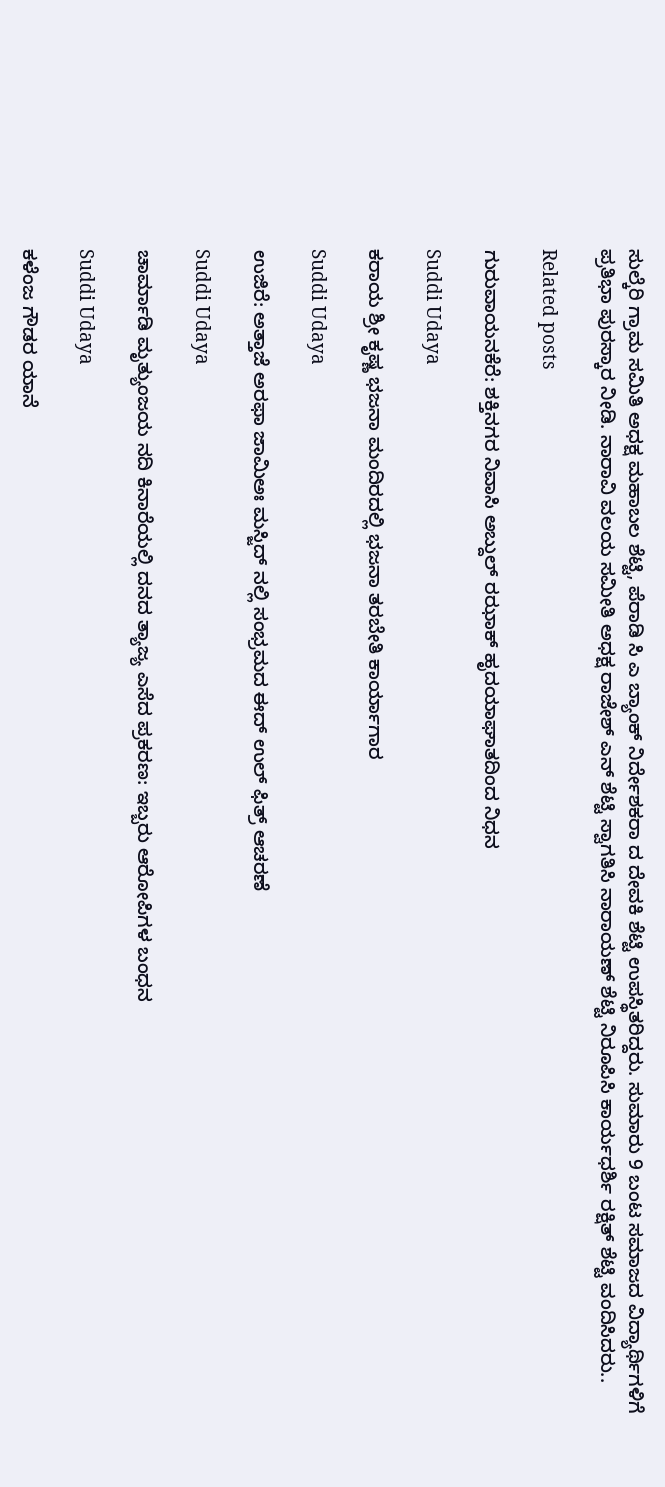ಸುಲ್ಕೆರಿ ಗ್ರಾಮ ಸಮಿತಿ ಅಧಕ್ಷ ಮಹಾಬಲ ಶೆಟ್ಟಿ, ಪೆರಾಡಿ ಸಿ ಎ ಬ್ಯಾಂಕ್ ನಿರ್ದೇಶಕರಾ ದ ದೇವಕಿ ಶೆಟ್ಟಿ ಉಪಸ್ಥಿತರಿದ್ದರು. ಸುಮಾರು 9 ಬಂಟ ಸಮಾಜದ ವಿದ್ಯಾರ್ಥಿಗಳಿಗೆ ಪ್ರತಿಭಾ ಪುರಸ್ಕಾರ ನೀಡಿ. ನಾರಾವಿ ವಲಯ ಸಮೀತಿ ಅಧಕ್ಷ ರಾಜೇಶ್ ಎನ್ ಶೆಟ್ಟಿ ಸ್ವಾಗತಿಸಿ ನಾರಾಯಣ್ ಶೆಟ್ಟಿ ನಿರೂಪಿಸಿ ಕಾರ್ಯಧರ್ಶಿ ರಕ್ಷಿತ್ ಶೆಟ್ಟಿ ವಂದಿಸಿದರು..

Related posts

ಗುರುವಾಯನಕೆರೆ: ಶಕ್ತಿನಗರ ನಿವಾಸಿ ಅಬ್ದುಲ್ ರಝಾಕ್ ಹೃದಯಾಘಾತದಿಂದ ನಿಧನ

Suddi Udaya

ಕರಾಯ ಶ್ರೀ ಕೃಷ್ಣ ಭಜನಾ ಮಂದಿರದಲ್ಲಿ ಭಜನಾ ತರಬೇತಿ ಕಾರ್ಯಾಗಾರ

Suddi Udaya

ಉಜಿರೆ: ಅತ್ತಾಜೆ ಅರಫಾ ಜಾಮಿಅಃ ಮಸ್ಜಿದ್ ನಲ್ಲಿ ಸಂಭ್ರಮದ ಈದ್ ಉಲ್ ಫಿತ್ರ್ ಆಚರಣೆ

Suddi Udaya

ಚಾರ್ಮಾಡಿ ಮೃತ್ಯುಂಜಯ ನದಿ ಕಿನಾರೆಯಲ್ಲಿ ದನದ ತ್ಯಾಜ್ಯ ಎಸೆದ ಪ್ರಕರಣ: ಇಬ್ಬರು ಆರೋಪಿಗಳ ಬಂಧನ

Suddi Udaya

ಕಳೆಂಜ ಗೌಡರ ಯಾನೆ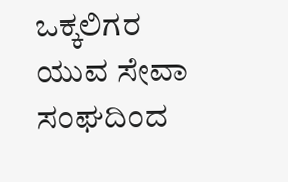ಒಕ್ಕಲಿಗರ ಯುವ ಸೇವಾ ಸಂಘದಿಂದ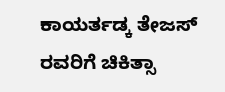ಕಾಯರ್ತಡ್ಕ ತೇಜಸ್ ರವರಿಗೆ ಚಿಕಿತ್ಸಾ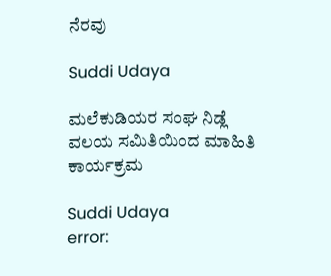ನೆರವು

Suddi Udaya

ಮಲೆಕುಡಿಯರ ಸಂಘ ನಿಡ್ಲೆ ವಲಯ ಸಮಿತಿಯಿಂದ ಮಾಹಿತಿ ಕಾರ್ಯಕ್ರಮ

Suddi Udaya
error: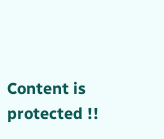Content is protected !!